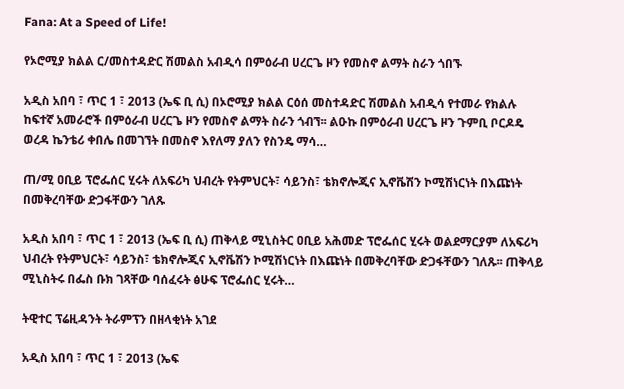Fana: At a Speed of Life!

የኦሮሚያ ክልል ር/መስተዳድር ሽመልስ አብዲሳ በምዕራብ ሀረርጌ ዞን የመስኖ ልማት ስራን ጎበኙ

አዲስ አበባ ፣ ጥር 1 ፣ 2013 (ኤፍ ቢ ሲ) በኦሮሚያ ክልል ርዕሰ መስተዳድር ሽመልስ አብዲሳ የተመራ የክልሉ ከፍተኛ አመራሮች በምዕራብ ሀረርጌ ዞን የመስኖ ልማት ስራን ጎብኘ፡፡ ልዑኩ በምዕራብ ሀረርጌ ዞን ጉምቢ ቦርዶዴ ወረዳ ኬንቴሪ ቀበሌ በመገኘት በመስኖ እየለማ ያለን የስንዴ ማሳ…

ጠ/ሚ ዐቢይ ፕሮፌሰር ሂሩት ለአፍሪካ ህብረት የትምህርት፣ ሳይንስ፣ ቴክኖሎጂና ኢኖቬሽን ኮሚሽነርነት በእጩነት በመቅረባቸው ድጋፋቸውን ገለጹ

አዲስ አበባ ፣ ጥር 1 ፣ 2013 (ኤፍ ቢ ሲ) ጠቅላይ ሚኒስትር ዐቢይ አሕመድ ፕሮፌሰር ሂሩት ወልደማርያም ለአፍሪካ ህብረት የትምህርት፣ ሳይንስ፣ ቴክኖሎጂና ኢኖቬሽን ኮሚሽነርነት በእጩነት በመቅረባቸው ድጋፋቸውን ገለጹ፡፡ ጠቅላይ ሚኒስትሩ በፌስ ቡክ ገጻቸው ባሰፈሩት ፅሁፍ ፕሮፌሰር ሂሩት…

ትዊተር ፕሬዚዳንት ትራምፕን በዘላቂነት አገደ

አዲስ አበባ ፣ ጥር 1 ፣ 2013 (ኤፍ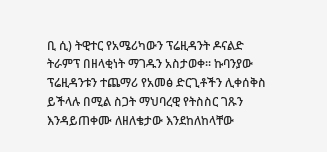ቢ ሲ) ትዊተር የአሜሪካውን ፕሬዚዳንት ዶናልድ ትራምፕ በዘላቂነት ማገዱን አስታወቀ፡፡ ኩባንያው ፕሬዚዳንቱን ተጨማሪ የአመፅ ድርጊቶችን ሊቀሰቅስ ይችላሉ በሚል ስጋት ማህባረዊ የትስስር ገጹን እንዳይጠቀሙ ለዘለቄታው እንደከለከላቸው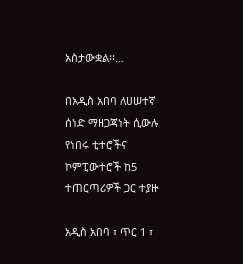አስታውቋል፡፡…

በአዲስ አበባ ለሀሠተኛ ሰነድ ማዘጋጃነት ሲውሉ የነበሩ ቲተሮችና ኮምፒውተሮች ከ5 ተጠርጣሪዎች ጋር ተያዙ

አዲስ አበባ ፣ ጥር 1 ፣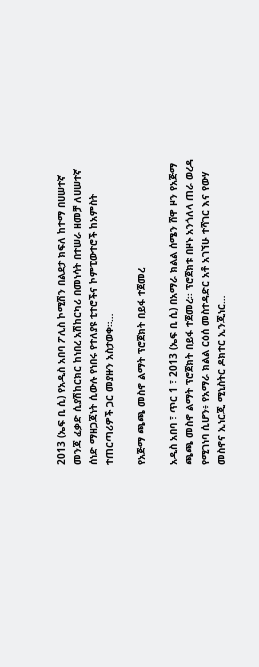2013 (ኤፍ ቢ ሲ) የአዲስ አበባ ፖሊስ ኮሚሽን በልደታ ክፍለ ከተማ በሀሠተኛ መንጃ ፈቃድ ሲያሽከርክር ከነበረ አሽከርካሪ በመነሳት በተሠራ ዘመቻ ለሀሠተኛ ሰነድ ማዘጋጃነት ሲውሉ የነበሩ የተለያዩ ቲተሮችና ኮምፒውተሮች ከአምስት ተጠርጣሪዎች ጋር መያዙን አስታወቀ።…

የአጅማ ጫጫ መስኖ ልማት ፕሮጀክት በይፋ ተጀመረ

አዲስ አበባ ፣ ጥር 1 ፣ 2013 (ኤፍ ቢ ሲ) በአማራ ክልል ሰሜን ሸዋ ዞን የአጅማ ጫጫ መስኖ ልማት ፕሮጀክት በይፋ ተጀመረ፡፡ ፕሮጀክቱ በዞኑ አንጎለላ ጠራ ወረዳ የሚገነባ ሲሆን፥ የአማራ ክልል ርዕሰ መስተዳድር አቶ አገኘሁ ተሻገር እና የውሃ መስኖና ኢነርጂ ሚኒስትር ዶክተር ኢንጂነር…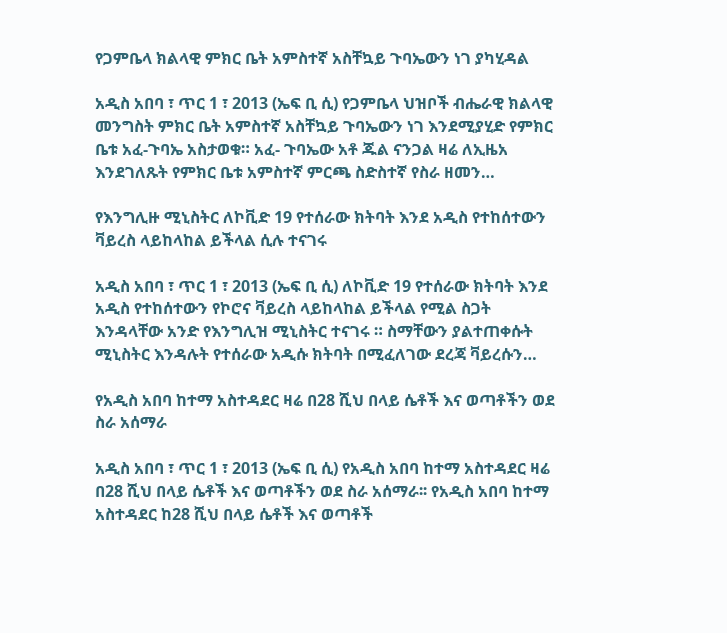የጋምቤላ ክልላዊ ምክር ቤት አምስተኛ አስቸኳይ ጉባኤውን ነገ ያካሂዳል

አዲስ አበባ ፣ ጥር 1 ፣ 2013 (ኤፍ ቢ ሲ) የጋምቤላ ህዝቦች ብሔራዊ ክልላዊ መንግስት ምክር ቤት አምስተኛ አስቸኳይ ጉባኤውን ነገ እንደሚያሂድ የምክር ቤቱ አፈ-ጉባኤ አስታወቁ። አፈ- ጉባኤው አቶ ጁል ናንጋል ዛሬ ለኢዜአ እንደገለጹት የምክር ቤቱ አምስተኛ ምርጫ ስድስተኛ የስራ ዘመን…

የእንግሊዙ ሚኒስትር ለኮቪድ 19 የተሰራው ክትባት እንደ አዲስ የተከሰተውን ቫይረስ ላይከላከል ይችላል ሲሉ ተናገሩ

አዲስ አበባ ፣ ጥር 1 ፣ 2013 (ኤፍ ቢ ሲ) ለኮቪድ 19 የተሰራው ክትባት እንደ አዲስ የተከሰተውን የኮሮና ቫይረስ ላይከላከል ይችላል የሚል ስጋት እንዳላቸው አንድ የእንግሊዝ ሚኒስትር ተናገሩ ። ስማቸውን ያልተጠቀሱት ሚኒስትር እንዳሉት የተሰራው አዲሱ ክትባት በሚፈለገው ደረጃ ቫይረሱን…

የአዲስ አበባ ከተማ አስተዳደር ዛሬ በ28 ሺህ በላይ ሴቶች እና ወጣቶችን ወደ ስራ አሰማራ

አዲስ አበባ ፣ ጥር 1 ፣ 2013 (ኤፍ ቢ ሲ) የአዲስ አበባ ከተማ አስተዳደር ዛሬ በ28 ሺህ በላይ ሴቶች እና ወጣቶችን ወደ ስራ አሰማራ፡፡ የአዲስ አበባ ከተማ አስተዳደር ከ28 ሺህ በላይ ሴቶች እና ወጣቶች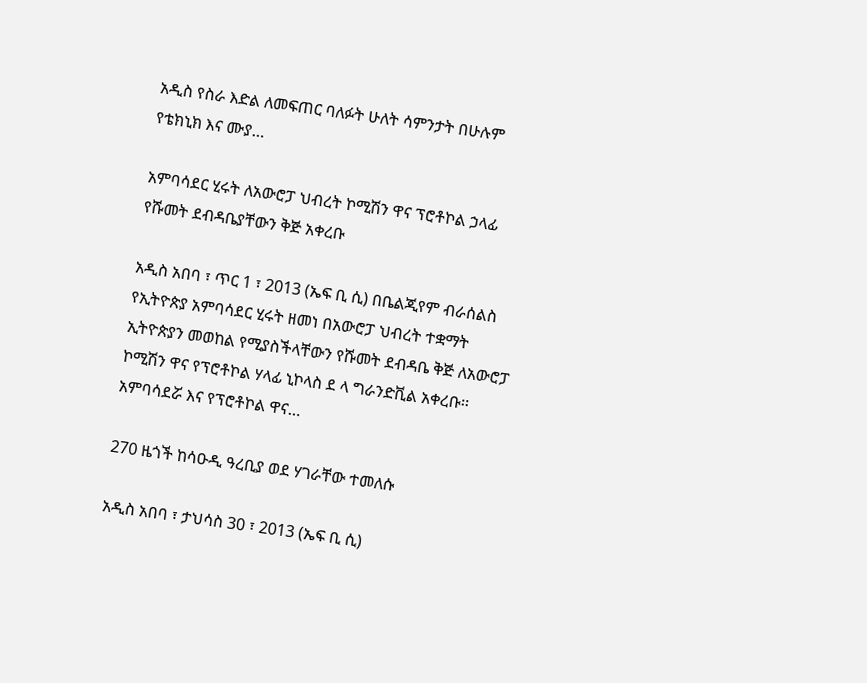አዲስ የስራ እድል ለመፍጠር ባለፉት ሁለት ሳምንታት በሁሉም የቴክኒክ እና ሙያ…

አምባሳደር ሂሩት ለአውሮፓ ህብረት ኮሚሽን ዋና ፕሮቶኮል ኃላፊ የሹመት ደብዳቤያቸውን ቅጅ አቀረቡ

አዲስ አበባ ፣ ጥር 1 ፣ 2013 (ኤፍ ቢ ሲ) በቤልጂየም ብራሰልስ የኢትዮጵያ አምባሳደር ሂሩት ዘመነ በአውሮፓ ህብረት ተቋማት ኢትዮጵያን መወከል የሚያስችላቸውን የሹመት ደብዳቤ ቅጅ ለአውሮፓ ኮሚሽን ዋና የፕሮቶኮል ሃላፊ ኒኮላስ ደ ላ ግራንድቪል አቀረቡ፡፡ አምባሳደሯ እና የፕሮቶኮል ዋና…

270 ዜጎች ከሳዑዲ ዓረቢያ ወደ ሃገራቸው ተመለሱ

አዲስ አበባ ፣ ታህሳስ 30 ፣ 2013 (ኤፍ ቢ ሲ)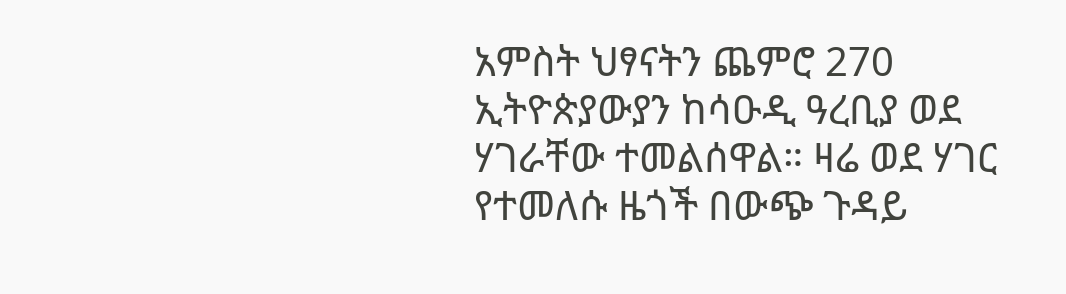አምስት ህፃናትን ጨምሮ 270 ኢትዮጵያውያን ከሳዑዲ ዓረቢያ ወደ ሃገራቸው ተመልሰዋል። ዛሬ ወደ ሃገር የተመለሱ ዜጎች በውጭ ጉዳይ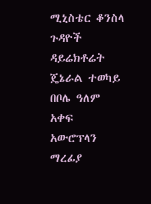ሚኒስቴር ቆንስላ ጉዳዮች ዳይሬክቶሬት ጄኔራል ተወካይ በቦሌ ዓለም አቀፍ አውሮፕላን ማረፊያ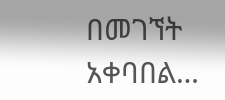በመገኘት አቀባበል…